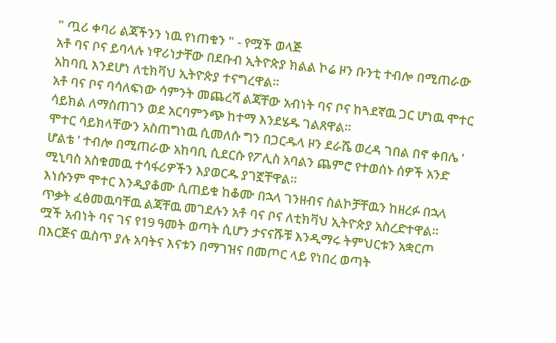" ጧሪ ቀባሪ ልጃችንን ነዉ የነጠቁን " - የሟች ወላጅ
አቶ ባና ቦና ይባላሉ ነዋሪነታቸው በደቡብ ኢትዮጵያ ክልል ኮሬ ዞን ቡንቲ ተብሎ በሚጠራው አከባቢ እንደሆነ ለቲክቫህ ኢትዮጵያ ተናግረዋል።
አቶ ባና ቦና ባሳለፍነው ሳምንት መጨረሻ ልጃቸው አብነት ባና ቦና ከጓደኛዉ ጋር ሆነዉ ሞተር ሳይክል ለማስጠገን ወደ አርባምንጭ ከተማ እንደሄዱ ገልጸዋል።
ሞተር ሳይክላቸውን አስጠግነዉ ሲመለሱ ግን በጋርዱላ ዞን ደራሼ ወረዳ ገበል በኖ ቀበሌ ' ሆልቴ ' ተብሎ በሚጠራው አከባቢ ሲደርሱ የፖሊስ አባልን ጨምሮ የተወሰኑ ሰዎች አንድ ሚኒባስ አስቁመዉ ተሳፋሪዎችን እያወርዱ ያገኟቸዋል።
እነሱንም ሞተር እንዲያቆሙ ሲጠይቁ ከቆሙ በኋላ ገንዘብና ስልኮቻቸዉን ከዘረፉ በኋላ ጥቃት ፈፅመዉባቸዉ ልጃቸዉ መገደሉን አቶ ባና ቦና ለቲክቫህ ኢትዮጵያ አስረድተዋል።
ሟች አብነት ባና ገና የ19 ዓመት ወጣት ሲሆን ታናናሹቹ እንዲማሩ ትምህርቱን አቋርጦ በእርጅና ዉስጥ ያሉ አባትና እናቱን በማገዝና በመጦር ላይ የነበረ ወጣት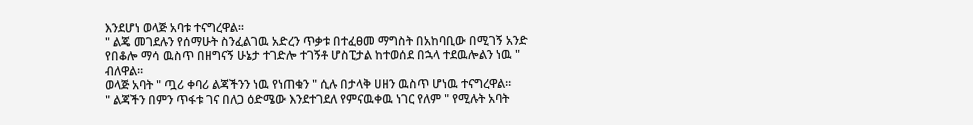እንደሆነ ወላጅ አባቱ ተናግረዋል።
" ልጄ መገደሉን የሰማሁት ስንፈልገዉ አድረን ጥቃቱ በተፈፀመ ማግስት በአከባቢው በሚገኝ አንድ የበቆሎ ማሳ ዉስጥ በዘግናኝ ሁኔታ ተገድሎ ተገኝቶ ሆስፒታል ከተወሰደ በኋላ ተደዉሎልን ነዉ " ብለዋል።
ወላጅ አባት " ጧሪ ቀባሪ ልጃችንን ነዉ የነጠቁን " ሲሉ በታላቅ ሀዘን ዉስጥ ሆነዉ ተናግረዋል።
" ልጃችን በምን ጥፋቱ ገና በለጋ ዕድሜው እንደተገደለ የምናዉቀዉ ነገር የለም " የሚሉት አባት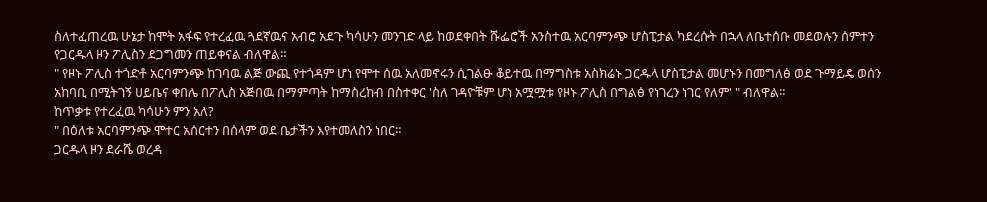ስለተፈጠረዉ ሁኔታ ከሞት አፋፍ የተረፈዉ ጓደኛዉና አብሮ አደጉ ካሳሁን መንገድ ላይ ከወደቀበት ሹፌሮች አንስተዉ አርባምንጭ ሆስፒታል ካደረሱት በኋላ ለቤተሰቡ መደወሉን ሰምተን የጋርዱላ ዞን ፖሊስን ደጋግመን ጠይቀናል ብለዋል።
" የዞኑ ፖሊስ ተጎድቶ አርባምንጭ ከገባዉ ልጅ ውጪ የተጎዳም ሆነ የሞተ ሰዉ አለመኖሩን ሲገልፁ ቆይተዉ በማግስቱ አስክሬኑ ጋርዱላ ሆስፒታል መሆኑን በመግለፅ ወደ ጉማይዴ ወሰን አከባቢ በሚትገኝ ሀይቤና ቀበሌ በፖሊስ አጅበዉ በማምጣት ከማስረከብ በስተቀር 'ስለ ገዳዮቹም ሆነ አሟሟቱ የዞኑ ፖሊስ በግልፅ የነገረን ነገር የለም' " ብለዋል።
ከጥቃቱ የተረፈዉ ካሳሁን ምን አለ?
" በዕለቱ አርባምንጭ ሞተር አሰርተን በሰላም ወደ ቤታችን እየተመለስን ነበር።
ጋርዱላ ዞን ደራሼ ወረዳ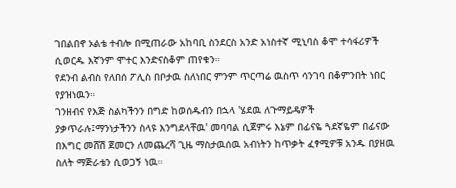ገበልበኖ ኦልቴ ተብሎ በሚጠራው አከባቢ ስንደርስ አንድ አነስተኛ ሚኒባስ ቆሞ ተሳፋሪዎች ሲወርዱ እኛንም ሞተር እንድናስቆም ጠየቁን።
የደንብ ልብስ የለበሰ ፖሊስ በቦታዉ ስለነበር ምንም ጥርጣሬ ዉስጥ ሳንገባ በቆምንበት ነበር የያዝነዉን።
ገንዘብና የእጅ ስልካችንን በግድ ከወሰዱብን በኋላ 'ሄደዉ ለጉማይዴዎች ያቃጥራሉ፤ማንነታችንን ስላዩ እንግደላቸዉ' መባባል ሲጀምሩ እኔም በፊናዬ ጓደኛዬም በፊናው በእግር መሸሽ ጀመርን ለመጨረሻ ጊዜ ማስታዉሰዉ አብነትን ከጥቃት ፈፃሚዎቹ አንዱ በያዘዉ ስለት ማጅራቴን ሲወጋኝ ነዉ።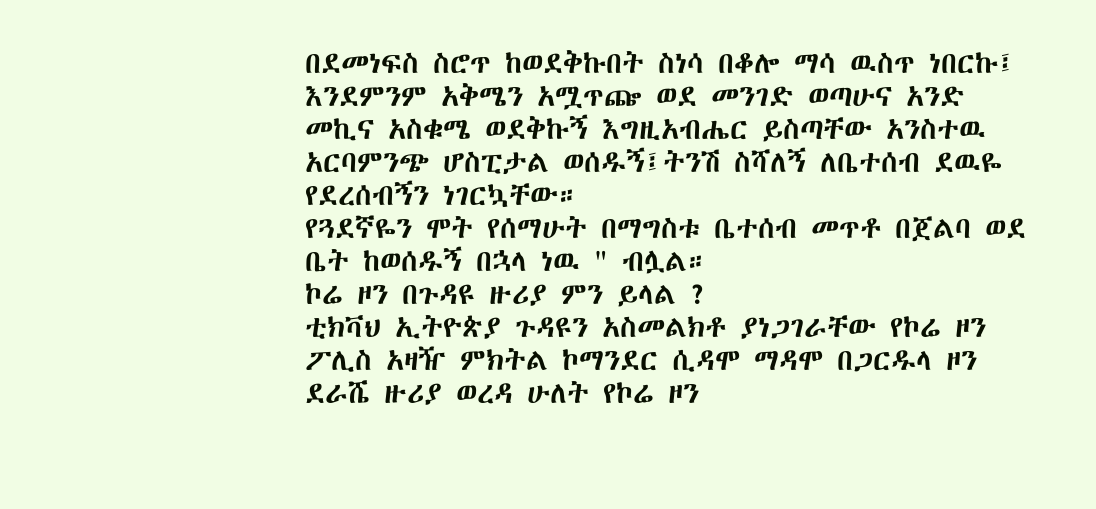በደመነፍስ ስሮጥ ከወደቅኩበት ስነሳ በቆሎ ማሳ ዉስጥ ነበርኩ፤ እንደምንም አቅሜን አሟጥጬ ወደ መንገድ ወጣሁና አንድ መኪና አስቁሜ ወደቅኩኝ እግዚአብሔር ይስጣቸው አንስተዉ አርባምንጭ ሆስፒታል ወሰዱኝ፤ትንሽ ስሻለኝ ለቤተሰብ ደዉዬ የደረሰብኝን ነገርኳቸው።
የጓደኛዬን ሞት የሰማሁት በማግስቱ ቤተሰብ መጥቶ በጀልባ ወደ ቤት ከወሰዱኝ በኋላ ነዉ " ብሏል።
ኮሬ ዞን በጉዳዩ ዙሪያ ምን ይላል ?
ቲክቫህ ኢትዮጵያ ጉዳዩን አስመልክቶ ያነጋገራቸው የኮሬ ዞን ፖሊስ አዛዥ ምክትል ኮማንደር ሲዳሞ ማዳሞ በጋርዱላ ዞን ደራሼ ዙሪያ ወረዳ ሁለት የኮሬ ዞን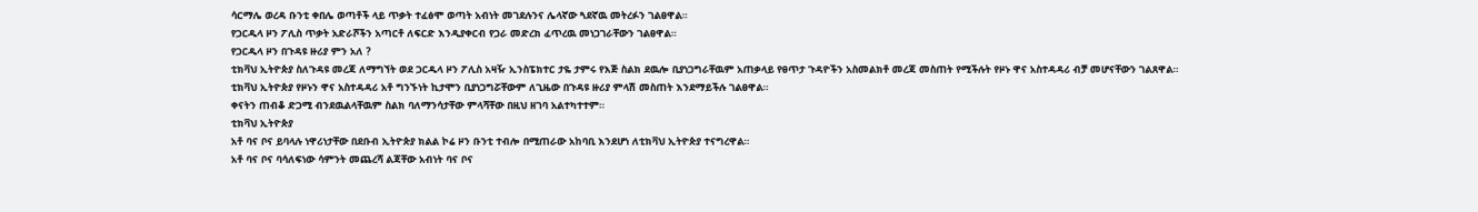ሳርማሌ ወረዳ ቡንቲ ቀበሌ ወጣቶች ላይ ጥቃት ተፈፅሞ ወጣት አብነት መገደሉንና ሌላኛው ጓደኛዉ መትረፉን ገልፀዋል።
የጋርዱላ ዞን ፖሊስ ጥቃት አድራሾችን አጣርቶ ለፍርድ እንዲያቀርብ የጋራ መድረክ ፈጥረዉ መነጋገራቸውን ገልፀዋል።
የጋርዱላ ዞን በጉዳዩ ዙሪያ ምን አለ ?
ቲክቫህ ኢትዮጵያ ስለጉዳዩ መረጃ ለማግኘት ወደ ጋርዱላ ዞን ፖሊስ አዛዥ ኢንስፔክተር ታዬ ታምሩ የእጅ ስልክ ደዉሎ ቢያነጋግራቸዉም አጠቃላይ የፀጥታ ጉዳዮችን አስመልክቶ መረጃ መስጠት የሚችሉት የዞኑ ዋና አስተዳዳሪ ብቻ መሆናቸውን ገልጸዋል።
ቲክቫህ ኢትዮጵያ የዞኑን ዋና አስተዳዳሪ አቶ ግንኙነት ኪታሞን ቢያነጋግሯቸውም ለጊዜው በጉዳዩ ዙሪያ ምላሽ መስጠት እንደማይችሉ ገልፀዋል።
ቀናትን ጠብቆ ድጋሚ ብንደዉልላቸዉም ስልክ ባለማንሳታቸው ምላሻቸው በዚህ ዘገባ አልተካተተም።
ቲክቫህ ኢትዮጵያ
አቶ ባና ቦና ይባላሉ ነዋሪነታቸው በደቡብ ኢትዮጵያ ክልል ኮሬ ዞን ቡንቲ ተብሎ በሚጠራው አከባቢ እንደሆነ ለቲክቫህ ኢትዮጵያ ተናግረዋል።
አቶ ባና ቦና ባሳለፍነው ሳምንት መጨረሻ ልጃቸው አብነት ባና ቦና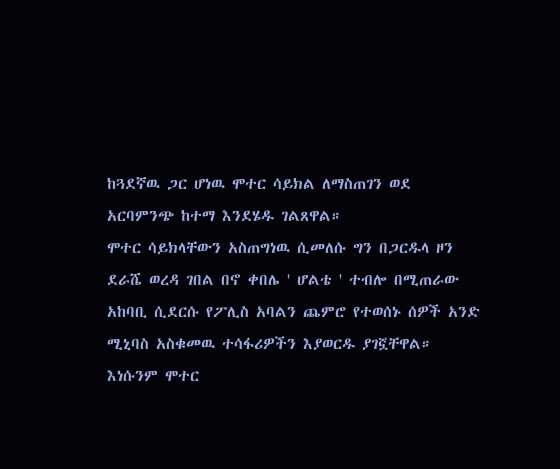ከጓደኛዉ ጋር ሆነዉ ሞተር ሳይክል ለማስጠገን ወደ አርባምንጭ ከተማ እንደሄዱ ገልጸዋል።
ሞተር ሳይክላቸውን አስጠግነዉ ሲመለሱ ግን በጋርዱላ ዞን ደራሼ ወረዳ ገበል በኖ ቀበሌ ' ሆልቴ ' ተብሎ በሚጠራው አከባቢ ሲደርሱ የፖሊስ አባልን ጨምሮ የተወሰኑ ሰዎች አንድ ሚኒባስ አስቁመዉ ተሳፋሪዎችን እያወርዱ ያገኟቸዋል።
እነሱንም ሞተር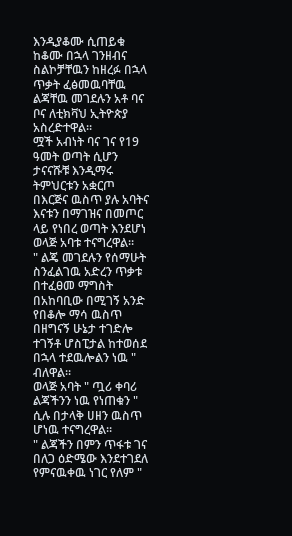እንዲያቆሙ ሲጠይቁ ከቆሙ በኋላ ገንዘብና ስልኮቻቸዉን ከዘረፉ በኋላ ጥቃት ፈፅመዉባቸዉ ልጃቸዉ መገደሉን አቶ ባና ቦና ለቲክቫህ ኢትዮጵያ አስረድተዋል።
ሟች አብነት ባና ገና የ19 ዓመት ወጣት ሲሆን ታናናሹቹ እንዲማሩ ትምህርቱን አቋርጦ በእርጅና ዉስጥ ያሉ አባትና እናቱን በማገዝና በመጦር ላይ የነበረ ወጣት እንደሆነ ወላጅ አባቱ ተናግረዋል።
" ልጄ መገደሉን የሰማሁት ስንፈልገዉ አድረን ጥቃቱ በተፈፀመ ማግስት በአከባቢው በሚገኝ አንድ የበቆሎ ማሳ ዉስጥ በዘግናኝ ሁኔታ ተገድሎ ተገኝቶ ሆስፒታል ከተወሰደ በኋላ ተደዉሎልን ነዉ " ብለዋል።
ወላጅ አባት " ጧሪ ቀባሪ ልጃችንን ነዉ የነጠቁን " ሲሉ በታላቅ ሀዘን ዉስጥ ሆነዉ ተናግረዋል።
" ልጃችን በምን ጥፋቱ ገና በለጋ ዕድሜው እንደተገደለ የምናዉቀዉ ነገር የለም "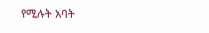የሚሉት አባት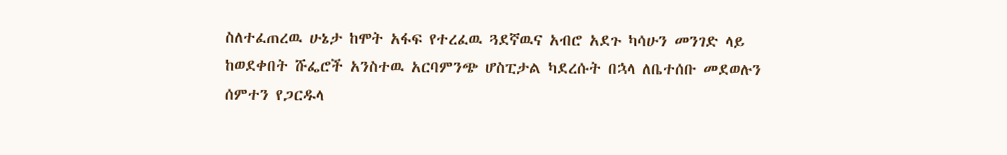ስለተፈጠረዉ ሁኔታ ከሞት አፋፍ የተረፈዉ ጓደኛዉና አብሮ አደጉ ካሳሁን መንገድ ላይ ከወደቀበት ሹፌሮች አንስተዉ አርባምንጭ ሆስፒታል ካደረሱት በኋላ ለቤተሰቡ መደወሉን ሰምተን የጋርዱላ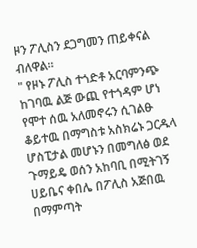ዞን ፖሊስን ደጋግመን ጠይቀናል ብለዋል።
" የዞኑ ፖሊስ ተጎድቶ አርባምንጭ ከገባዉ ልጅ ውጪ የተጎዳም ሆነ የሞተ ሰዉ አለመኖሩን ሲገልፁ ቆይተዉ በማግስቱ አስክሬኑ ጋርዱላ ሆስፒታል መሆኑን በመግለፅ ወደ ጉማይዴ ወሰን አከባቢ በሚትገኝ ሀይቤና ቀበሌ በፖሊስ አጅበዉ በማምጣት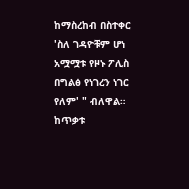ከማስረከብ በስተቀር 'ስለ ገዳዮቹም ሆነ አሟሟቱ የዞኑ ፖሊስ በግልፅ የነገረን ነገር የለም' " ብለዋል።
ከጥቃቱ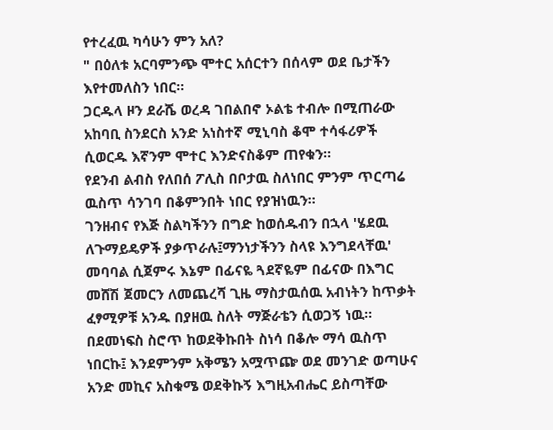የተረፈዉ ካሳሁን ምን አለ?
" በዕለቱ አርባምንጭ ሞተር አሰርተን በሰላም ወደ ቤታችን እየተመለስን ነበር።
ጋርዱላ ዞን ደራሼ ወረዳ ገበልበኖ ኦልቴ ተብሎ በሚጠራው አከባቢ ስንደርስ አንድ አነስተኛ ሚኒባስ ቆሞ ተሳፋሪዎች ሲወርዱ እኛንም ሞተር እንድናስቆም ጠየቁን።
የደንብ ልብስ የለበሰ ፖሊስ በቦታዉ ስለነበር ምንም ጥርጣሬ ዉስጥ ሳንገባ በቆምንበት ነበር የያዝነዉን።
ገንዘብና የእጅ ስልካችንን በግድ ከወሰዱብን በኋላ 'ሄደዉ ለጉማይዴዎች ያቃጥራሉ፤ማንነታችንን ስላዩ እንግደላቸዉ' መባባል ሲጀምሩ እኔም በፊናዬ ጓደኛዬም በፊናው በእግር መሸሽ ጀመርን ለመጨረሻ ጊዜ ማስታዉሰዉ አብነትን ከጥቃት ፈፃሚዎቹ አንዱ በያዘዉ ስለት ማጅራቴን ሲወጋኝ ነዉ።
በደመነፍስ ስሮጥ ከወደቅኩበት ስነሳ በቆሎ ማሳ ዉስጥ ነበርኩ፤ እንደምንም አቅሜን አሟጥጬ ወደ መንገድ ወጣሁና አንድ መኪና አስቁሜ ወደቅኩኝ እግዚአብሔር ይስጣቸው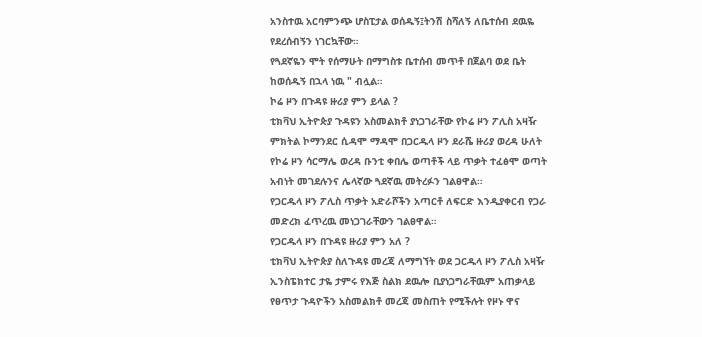አንስተዉ አርባምንጭ ሆስፒታል ወሰዱኝ፤ትንሽ ስሻለኝ ለቤተሰብ ደዉዬ የደረሰብኝን ነገርኳቸው።
የጓደኛዬን ሞት የሰማሁት በማግስቱ ቤተሰብ መጥቶ በጀልባ ወደ ቤት ከወሰዱኝ በኋላ ነዉ " ብሏል።
ኮሬ ዞን በጉዳዩ ዙሪያ ምን ይላል ?
ቲክቫህ ኢትዮጵያ ጉዳዩን አስመልክቶ ያነጋገራቸው የኮሬ ዞን ፖሊስ አዛዥ ምክትል ኮማንደር ሲዳሞ ማዳሞ በጋርዱላ ዞን ደራሼ ዙሪያ ወረዳ ሁለት የኮሬ ዞን ሳርማሌ ወረዳ ቡንቲ ቀበሌ ወጣቶች ላይ ጥቃት ተፈፅሞ ወጣት አብነት መገደሉንና ሌላኛው ጓደኛዉ መትረፉን ገልፀዋል።
የጋርዱላ ዞን ፖሊስ ጥቃት አድራሾችን አጣርቶ ለፍርድ እንዲያቀርብ የጋራ መድረክ ፈጥረዉ መነጋገራቸውን ገልፀዋል።
የጋርዱላ ዞን በጉዳዩ ዙሪያ ምን አለ ?
ቲክቫህ ኢትዮጵያ ስለጉዳዩ መረጃ ለማግኘት ወደ ጋርዱላ ዞን ፖሊስ አዛዥ ኢንስፔክተር ታዬ ታምሩ የእጅ ስልክ ደዉሎ ቢያነጋግራቸዉም አጠቃላይ የፀጥታ ጉዳዮችን አስመልክቶ መረጃ መስጠት የሚችሉት የዞኑ ዋና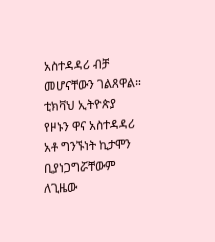አስተዳዳሪ ብቻ መሆናቸውን ገልጸዋል።
ቲክቫህ ኢትዮጵያ የዞኑን ዋና አስተዳዳሪ አቶ ግንኙነት ኪታሞን ቢያነጋግሯቸውም ለጊዜው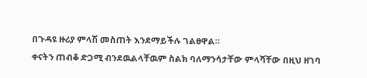በጉዳዩ ዙሪያ ምላሽ መስጠት እንደማይችሉ ገልፀዋል።
ቀናትን ጠብቆ ድጋሚ ብንደዉልላቸዉም ስልክ ባለማንሳታቸው ምላሻቸው በዚህ ዘገባ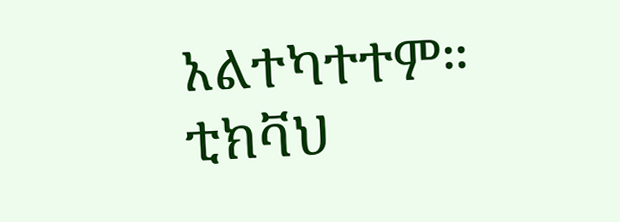አልተካተተም።
ቲክቫህ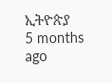ኢትዮጵያ
5 months ago